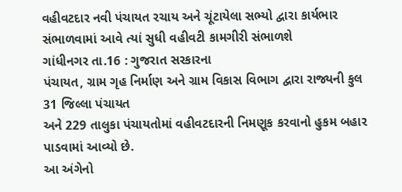વહીવટદાર નવી પંચાયત રચાય અને ચૂંટાયેલા સભ્યો દ્વારા કાર્યભાર સંભાળવામાં આવે ત્યાં સુધી વહીવટી કામગીરી સંભાળશે
ગાંધીનગર તા.16 : ગુજરાત સરકારના
પંચાયત, ગ્રામ ગૃહ નિર્માણ અને ગ્રામ વિકાસ વિભાગ દ્વારા રાજ્યની કુલ 31 જિલ્લા પંચાયત
અને 229 તાલુકા પંચાયતોમાં વહીવટદારની નિમણૂક કરવાનો હુકમ બહાર પાડવામાં આવ્યો છે.
આ અંગેનો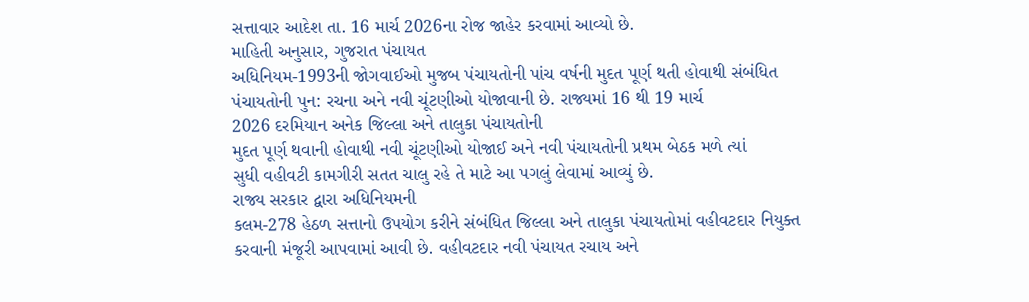સત્તાવાર આદેશ તા. 16 માર્ચ 2026ના રોજ જાહેર કરવામાં આવ્યો છે.
માહિતી અનુસાર, ગુજરાત પંચાયત
અધિનિયમ-1993ની જોગવાઈઓ મુજબ પંચાયતોની પાંચ વર્ષની મુદત પૂર્ણ થતી હોવાથી સંબંધિત
પંચાયતોની પુન: રચના અને નવી ચૂંટણીઓ યોજાવાની છે. રાજ્યમાં 16 થી 19 માર્ચ
2026 દરમિયાન અનેક જિલ્લા અને તાલુકા પંચાયતોની
મુદત પૂર્ણ થવાની હોવાથી નવી ચૂંટણીઓ યોજાઈ અને નવી પંચાયતોની પ્રથમ બેઠક મળે ત્યાં
સુધી વહીવટી કામગીરી સતત ચાલુ રહે તે માટે આ પગલું લેવામાં આવ્યું છે.
રાજ્ય સરકાર દ્વારા અધિનિયમની
કલમ-278 હેઠળ સત્તાનો ઉપયોગ કરીને સંબંધિત જિલ્લા અને તાલુકા પંચાયતોમાં વહીવટદાર નિયુક્ત
કરવાની મંજૂરી આપવામાં આવી છે. વહીવટદાર નવી પંચાયત રચાય અને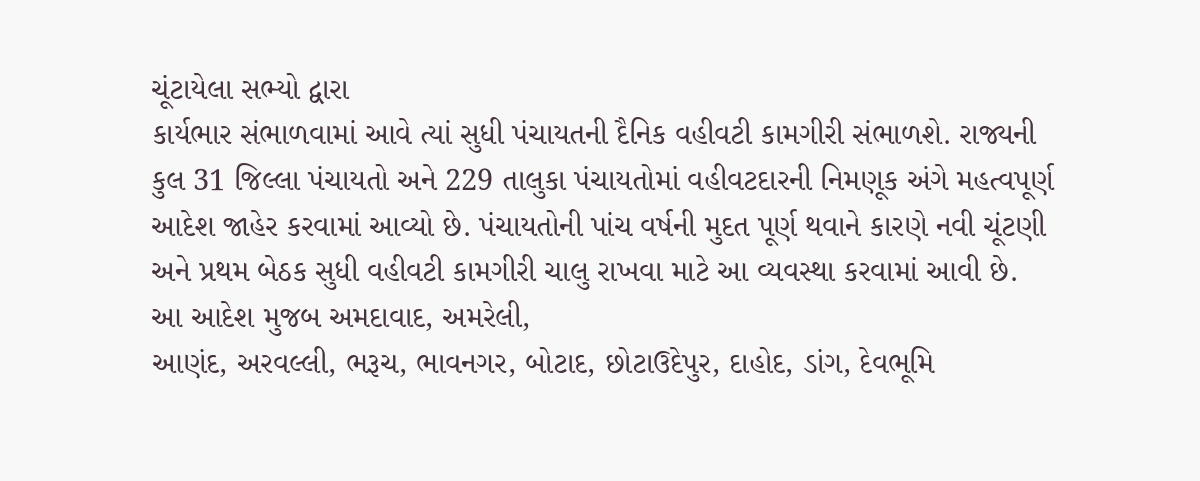ચૂંટાયેલા સભ્યો દ્વારા
કાર્યભાર સંભાળવામાં આવે ત્યાં સુધી પંચાયતની દૈનિક વહીવટી કામગીરી સંભાળશે. રાજ્યની
કુલ 31 જિલ્લા પંચાયતો અને 229 તાલુકા પંચાયતોમાં વહીવટદારની નિમણૂક અંગે મહત્વપૂર્ણ
આદેશ જાહેર કરવામાં આવ્યો છે. પંચાયતોની પાંચ વર્ષની મુદત પૂર્ણ થવાને કારણે નવી ચૂંટણી
અને પ્રથમ બેઠક સુધી વહીવટી કામગીરી ચાલુ રાખવા માટે આ વ્યવસ્થા કરવામાં આવી છે.
આ આદેશ મુજબ અમદાવાદ, અમરેલી,
આણંદ, અરવલ્લી, ભરૂચ, ભાવનગર, બોટાદ, છોટાઉદેપુર, દાહોદ, ડાંગ, દેવભૂમિ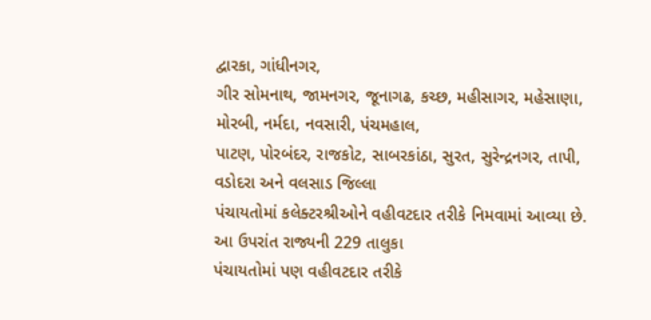દ્વારકા, ગાંધીનગર,
ગીર સોમનાથ, જામનગર, જૂનાગઢ, કચ્છ, મહીસાગર, મહેસાણા, મોરબી, નર્મદા, નવસારી, પંચમહાલ,
પાટણ, પોરબંદર, રાજકોટ, સાબરકાંઠા, સુરત, સુરેન્દ્રનગર, તાપી, વડોદરા અને વલસાડ જિલ્લા
પંચાયતોમાં કલેક્ટરશ્રીઓને વહીવટદાર તરીકે નિમવામાં આવ્યા છે.
આ ઉપરાંત રાજ્યની 229 તાલુકા
પંચાયતોમાં પણ વહીવટદાર તરીકે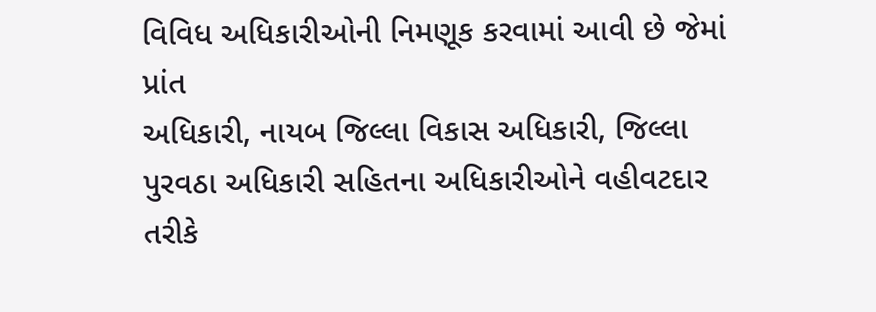વિવિધ અધિકારીઓની નિમણૂક કરવામાં આવી છે જેમાં પ્રાંત
અધિકારી, નાયબ જિલ્લા વિકાસ અધિકારી, જિલ્લા પુરવઠા અધિકારી સહિતના અધિકારીઓને વહીવટદાર
તરીકે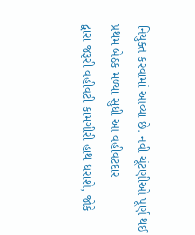નિયુક્ત કરવામાં આવ્યા છે. નવી ચૂંટણીઓ પૂર્ણ થઈ પ્રથમ બેઠક મળ્યા સુધી આ વહીવટદાર
દ્વારા જરૂરી વહીવટી કામગીરી હાથ ધરાશે, જોકે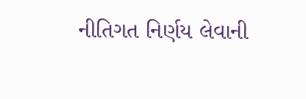નીતિગત નિર્ણય લેવાની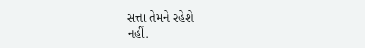સત્તા તેમને રહેશે
નહીં.